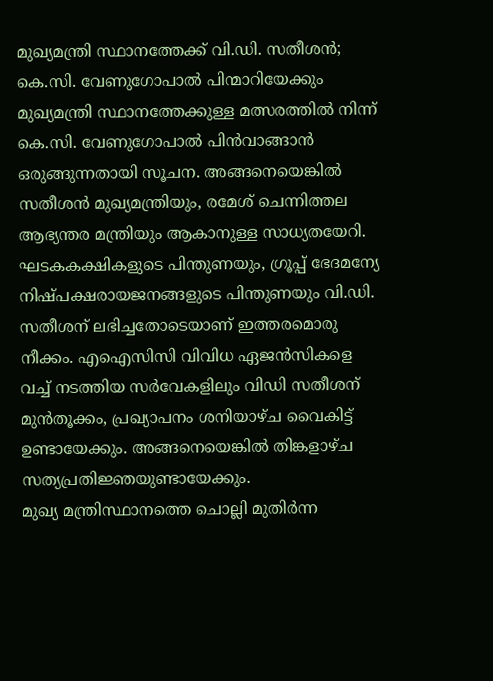മുഖ്യമന്ത്രി സ്ഥാനത്തേക്ക് വി.ഡി. സതീശൻ; കെ.സി. വേണുഗോപാൽ പിന്മാറിയേക്കും
മുഖ്യമന്ത്രി സ്ഥാനത്തേക്കുള്ള മത്സരത്തിൽ നിന്ന് കെ.സി. വേണുഗോപാൽ പിൻവാങ്ങാൻ ഒരുങ്ങുന്നതായി സൂചന. അങ്ങനെയെങ്കിൽ സതീശൻ മുഖ്യമന്ത്രിയും, രമേശ് ചെന്നിത്തല ആഭ്യന്തര മന്ത്രിയും ആകാനുള്ള സാധ്യതയേറി. ഘടകകക്ഷികളുടെ പിന്തുണയും, ഗ്രൂപ്പ് ഭേദമന്യേ നിഷ്പക്ഷരായജനങ്ങളുടെ പിന്തുണയും വി.ഡി. സതീശന് ലഭിച്ചതോടെയാണ് ഇത്തരമൊരു നീക്കം. എഐസിസി വിവിധ ഏജൻസികളെ വച്ച് നടത്തിയ സർവേകളിലും വിഡി സതീശന് മുൻതൂക്കം, പ്രഖ്യാപനം ശനിയാഴ്ച വൈകിട്ട് ഉണ്ടായേക്കും. അങ്ങനെയെങ്കിൽ തിങ്കളാഴ്ച സത്യപ്രതിജ്ഞയുണ്ടായേക്കും.
മുഖ്യ മന്ത്രിസ്ഥാനത്തെ ചൊല്ലി മുതിർന്ന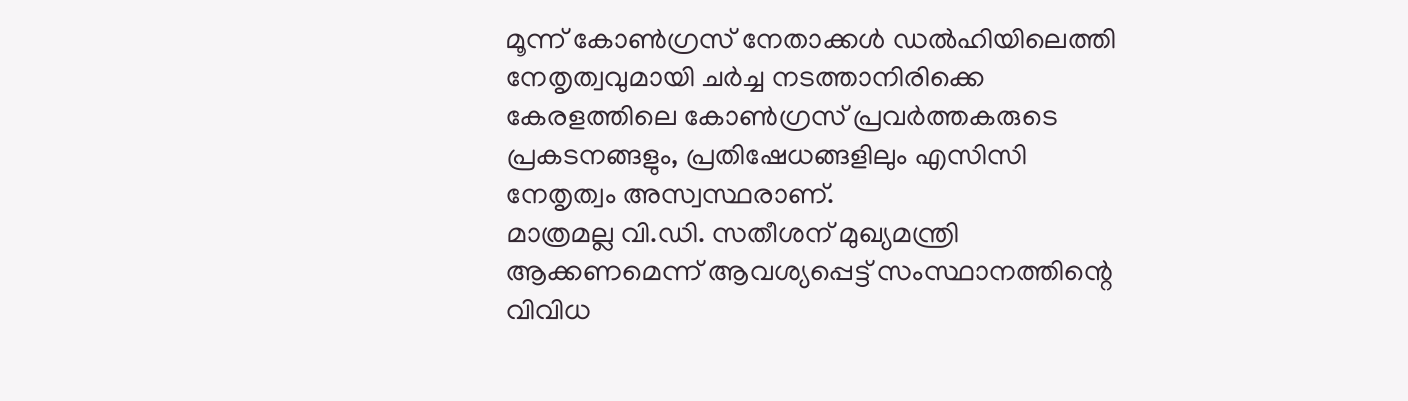മൂന്ന് കോൺഗ്രസ് നേതാക്കൾ ഡൽഹിയിലെത്തി നേതൃത്വവുമായി ചർച്ച നടത്താനിരിക്കെ കേരളത്തിലെ കോൺഗ്രസ് പ്രവർത്തകരുടെ പ്രകടനങ്ങളും, പ്രതിഷേധങ്ങളിലും എസിസി നേതൃത്വം അസ്വസ്ഥരാണ്.
മാത്രമല്ല വി.ഡി. സതീശന് മുഖ്യമന്ത്രി ആക്കണമെന്ന് ആവശ്യപ്പെട്ട് സംസ്ഥാനത്തിന്റെ വിവിധ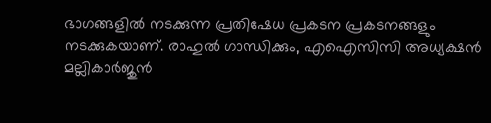ഭാഗങ്ങളിൽ നടക്കുന്ന പ്രതിഷേധ പ്രകടന പ്രകടനങ്ങളും നടക്കുകയാണ്. രാഹുൽ ഗാന്ധിക്കും, എഐസിസി അധ്യക്ഷൻ മല്ലികാർജുൻ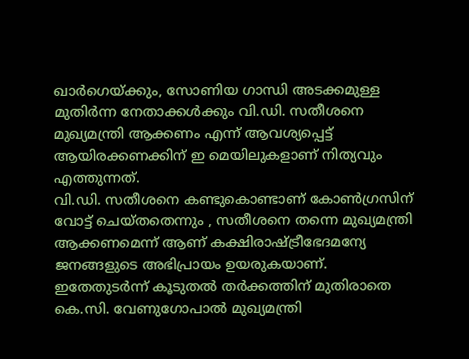ഖാർഗെയ്ക്കും, സോണിയ ഗാന്ധി അടക്കമുള്ള മുതിർന്ന നേതാക്കൾക്കും വി.ഡി. സതീശനെ മുഖ്യമന്ത്രി ആക്കണം എന്ന് ആവശ്യപ്പെട്ട് ആയിരക്കണക്കിന് ഇ മെയിലുകളാണ് നിത്യവും എത്തുന്നത്.
വി.ഡി. സതീശനെ കണ്ടുകൊണ്ടാണ് കോൺഗ്രസിന് വോട്ട് ചെയ്തതെന്നും , സതീശനെ തന്നെ മുഖ്യമന്ത്രി ആക്കണമെന്ന് ആണ് കക്ഷിരാഷ്ട്രീഭേദമന്യേ ജനങ്ങളുടെ അഭിപ്രായം ഉയരുകയാണ്. ഇതേതുടർന്ന് കൂടുതൽ തർക്കത്തിന് മുതിരാതെ കെ.സി. വേണുഗോപാൽ മുഖ്യമന്ത്രി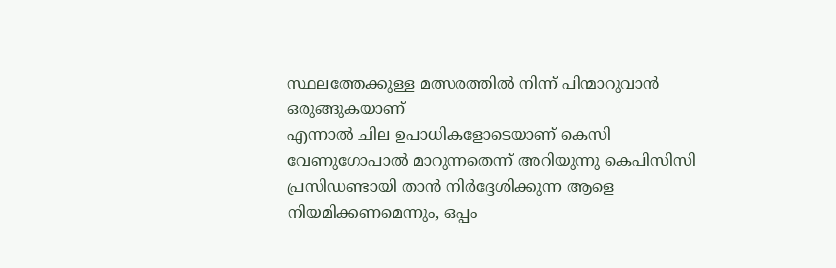സ്ഥലത്തേക്കുള്ള മത്സരത്തിൽ നിന്ന് പിന്മാറുവാൻ ഒരുങ്ങുകയാണ്
എന്നാൽ ചില ഉപാധികളോടെയാണ് കെസി വേണുഗോപാൽ മാറുന്നതെന്ന് അറിയുന്നു കെപിസിസി പ്രസിഡണ്ടായി താൻ നിർദ്ദേശിക്കുന്ന ആളെ നിയമിക്കണമെന്നും, ഒപ്പം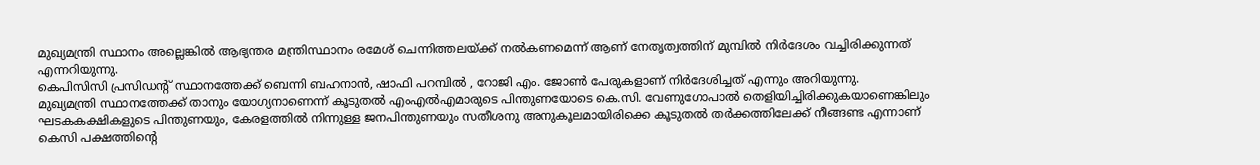മുഖ്യമന്ത്രി സ്ഥാനം അല്ലെങ്കിൽ ആഭ്യന്തര മന്ത്രിസ്ഥാനം രമേശ് ചെന്നിത്തലയ്ക്ക് നൽകണമെന്ന് ആണ് നേതൃത്വത്തിന് മുമ്പിൽ നിർദേശം വച്ചിരിക്കുന്നത് എന്നറിയുന്നു.
കെപിസിസി പ്രസിഡന്റ് സ്ഥാനത്തേക്ക് ബെന്നി ബഹനാൻ, ഷാഫി പറമ്പിൽ , റോജി എം. ജോൺ പേരുകളാണ് നിർദേശിച്ചത് എന്നും അറിയുന്നു.
മുഖ്യമന്ത്രി സ്ഥാനത്തേക്ക് താനും യോഗ്യനാണെന്ന് കൂടുതൽ എംഎൽഎമാരുടെ പിന്തുണയോടെ കെ.സി. വേണുഗോപാൽ തെളിയിച്ചിരിക്കുകയാണെങ്കിലും ഘടകകക്ഷികളുടെ പിന്തുണയും, കേരളത്തിൽ നിന്നുള്ള ജനപിന്തുണയും സതീശനു അനുകൂലമായിരിക്കെ കൂടുതൽ തർക്കത്തിലേക്ക് നീങ്ങണ്ട എന്നാണ് കെസി പക്ഷത്തിന്റെ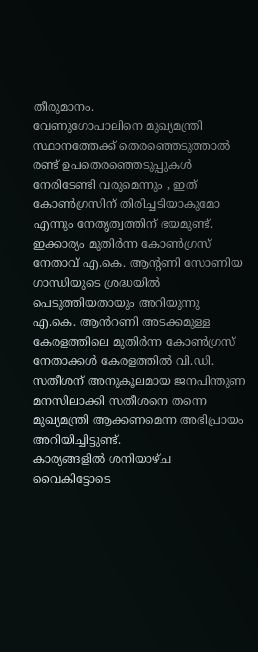തീരുമാനം.
വേണുഗോപാലിനെ മുഖ്യമന്ത്രി സ്ഥാനത്തേക്ക് തെരഞ്ഞെടുത്താൽ രണ്ട് ഉപതെരഞ്ഞെടുപ്പുകൾ നേരിടേണ്ടി വരുമെന്നും , ഇത് കോൺഗ്രസിന് തിരിച്ചടിയാകുമോ എന്നും നേതൃത്വത്തിന് ഭയമുണ്ട്. ഇക്കാര്യം മുതിർന്ന കോൺഗ്രസ് നേതാവ് എ.കെ. ആന്റണി സോണിയ ഗാന്ധിയുടെ ശ്രദ്ധയിൽ പെടുത്തിയതായും അറിയുന്നു
എ.കെ. ആൻറണി അടക്കമുള്ള കേരളത്തിലെ മുതിർന്ന കോൺഗ്രസ് നേതാക്കൾ കേരളത്തിൽ വി.ഡി. സതീശന് അനുകൂലമായ ജനപിന്തുണ മനസിലാക്കി സതീശനെ തന്നെ മുഖ്യമന്ത്രി ആക്കണമെന്ന അഭിപ്രായം അറിയിച്ചിട്ടുണ്ട്.
കാര്യങ്ങളിൽ ശനിയാഴ്ച വൈകിട്ടോടെ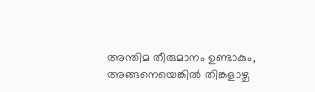അന്തിമ തീരുമാനം ഉണ്ടാകും, അങ്ങനെയെങ്കിൽ തിങ്കളാഴ്ച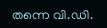തന്നെ വി.ഡി.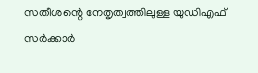സതീശന്റെ നേതൃത്വത്തിലുള്ള യുഡിഎഫ് സർക്കാർ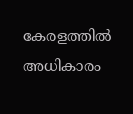കേരളത്തിൽ അധികാരം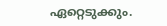ഏറ്റെടുക്കും.